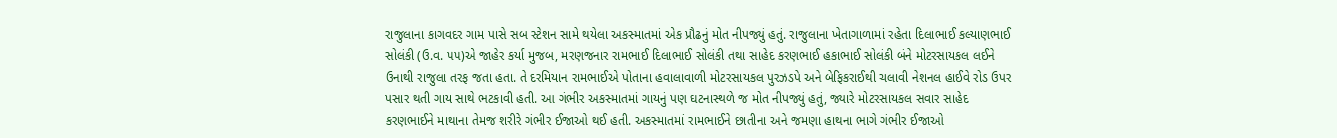રાજુલાના કાગવદર ગામ પાસે સબ સ્ટેશન સામે થયેલા અકસ્માતમાં એક પ્રૌઢનું મોત નીપજ્યું હતું. રાજુલાના ખેતાગાળામાં રહેતા દિલાભાઈ કલ્યાણભાઈ સોલંકી (ઉ.વ. ૫૫)એ જાહેર કર્યા મુજબ, મરણજનાર રામભાઈ દિલાભાઈ સોલંકી તથા સાહેદ કરણભાઈ હકાભાઈ સોલંકી બંને મોટરસાયકલ લઈને ઉનાથી રાજુલા તરફ જતા હતા. તે દરમિયાન રામભાઈએ પોતાના હવાલાવાળી મોટરસાયકલ પુરઝડપે અને બેફિકરાઈથી ચલાવી નેશનલ હાઈવે રોડ ઉપર પસાર થતી ગાય સાથે ભટકાવી હતી. આ ગંભીર અકસ્માતમાં ગાયનું પણ ઘટનાસ્થળે જ મોત નીપજ્યું હતું, જ્યારે મોટરસાયકલ સવાર સાહેદ કરણભાઈને માથાના તેમજ શરીરે ગંભીર ઈજાઓ થઈ હતી. અકસ્માતમાં રામભાઈને છાતીના અને જમણા હાથના ભાગે ગંભીર ઈજાઓ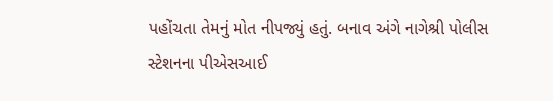પહોંચતા તેમનું મોત નીપજ્યું હતું. બનાવ અંગે નાગેશ્રી પોલીસ સ્ટેશનના પીએસઆઈ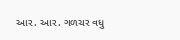આર. આર. ગળચર વધુ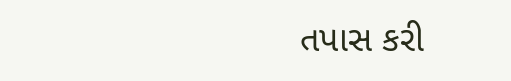તપાસ કરી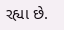રહ્યા છે.